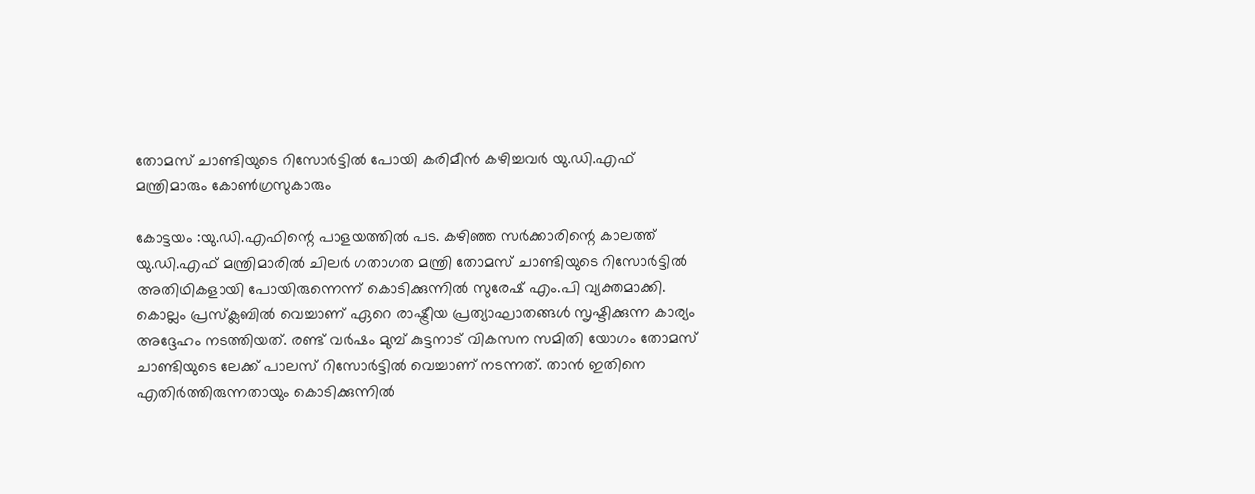തോമസ് ചാണ്ടിയുടെ റിസോർട്ടിൽ പോയി കരിമീൻ കഴിച്ചവർ യു.ഡി.എഫ് മന്ത്രിമാരും കോൺഗ്രസുകാരും

കോട്ടയം :യു.ഡി.എഫിന്റെ പാളയത്തില്‍ പട. കഴിഞ്ഞ സര്‍ക്കാരിന്റെ കാലത്ത് യു.ഡി.എഫ് മന്ത്രിമാരില്‍ ചിലര്‍ ഗതാഗത മന്ത്രി തോമസ് ചാണ്ടിയുടെ റിസോര്‍ട്ടില്‍ അതിഥികളായി പോയിരുന്നെന്ന് കൊടിക്കുന്നില്‍ സുരേഷ് എം.പി വ്യക്തമാക്കി. കൊല്ലം പ്രസ്‌ക്ലബില്‍ വെച്ചാണ് ഏറെ രാഷ്ട്രീയ പ്രത്യാഘാതങ്ങള്‍ സൃഷ്ടിക്കുന്ന കാര്യം അദ്ദേഹം നടത്തിയത്. രണ്ട് വര്‍ഷം മുമ്പ് കുട്ടനാട് വികസന സമിതി യോഗം തോമസ് ചാണ്ടിയുടെ ലേക്ക് പാലസ് റിസോര്‍ട്ടില്‍ വെച്ചാണ് നടന്നത്. താന്‍ ഇതിനെ എതിര്‍ത്തിരുന്നതായും കൊടിക്കുന്നില്‍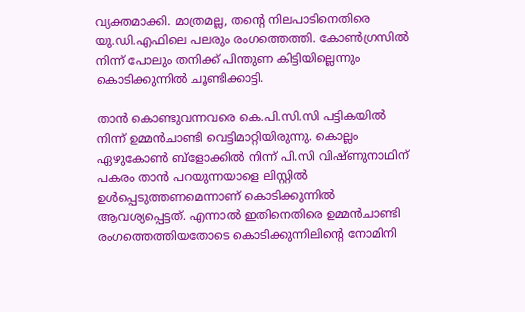വ്യക്തമാക്കി. മാത്രമല്ല, തന്റെ നിലപാടിനെതിരെ യു.ഡി.എഫിലെ പലരും രംഗത്തെത്തി. കോണ്‍ഗ്രസില്‍ നിന്ന് പോലും തനിക്ക് പിന്തുണ കിട്ടിയില്ലെന്നും കൊടിക്കുന്നില്‍ ചൂണ്ടിക്കാട്ടി.

താന്‍ കൊണ്ടുവന്നവരെ കെ.പി.സി.സി പട്ടികയില്‍ നിന്ന് ഉമ്മന്‍ചാണ്ടി വെട്ടിമാറ്റിയിരുന്നു. കൊല്ലം ഏഴുകോണ്‍ ബ്‌ളോക്കില്‍ നിന്ന് പി.സി വിഷ്ണുനാഥിന് പകരം താന്‍ പറയുന്നയാളെ ലിസ്റ്റില്‍ ഉള്‍പ്പെടുത്തണമെന്നാണ് കൊടിക്കുന്നില്‍ ആവശ്യപ്പെട്ടത്. എന്നാല്‍ ഇതിനെതിരെ ഉമ്മന്‍ചാണ്ടി രംഗത്തെത്തിയതോടെ കൊടിക്കുന്നിലിന്റെ നോമിനി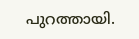പുറത്തായി.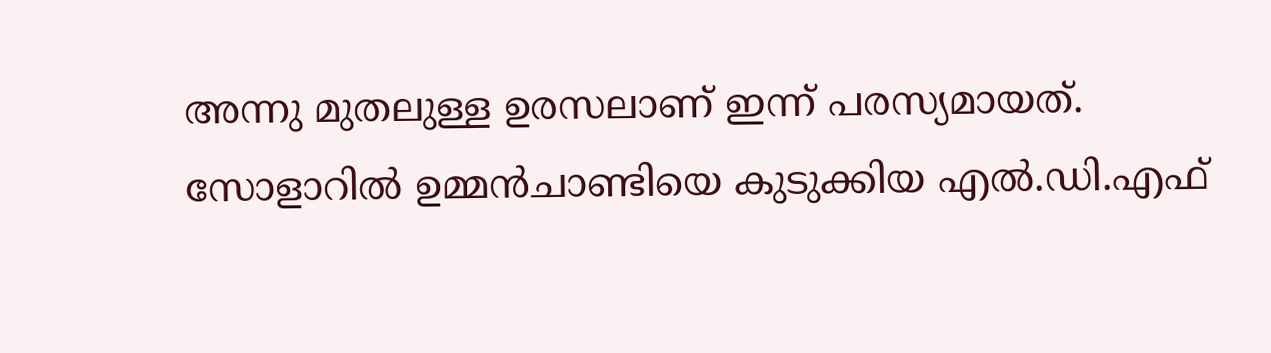അന്നു മുതലുള്ള ഉരസലാണ് ഇന്ന് പരസ്യമായത്. സോളാറില്‍ ഉമ്മന്‍ചാണ്ടിയെ കുടുക്കിയ എല്‍.ഡി.എഫ്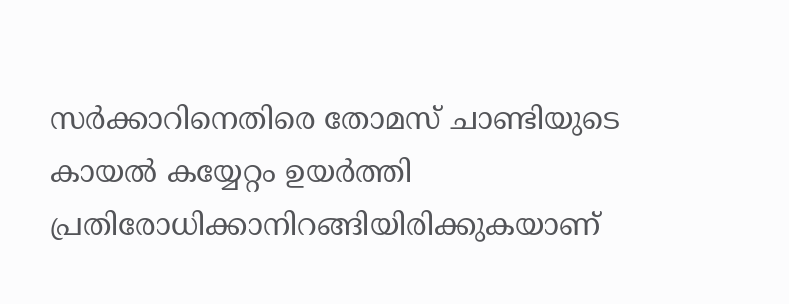സര്‍ക്കാറിനെതിരെ തോമസ് ചാണ്ടിയുടെ കായല്‍ കയ്യേറ്റം ഉയര്‍ത്തി പ്രതിരോധിക്കാനിറങ്ങിയിരിക്കുകയാണ്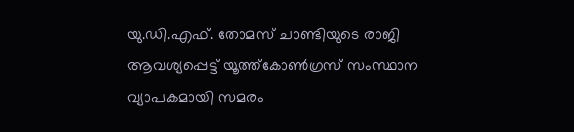യു.ഡി.എഫ്. തോമസ് ചാണ്ടിയുടെ രാജി ആവശ്യപ്പെട്ട് യൂത്ത്‌കോണ്‍ഗ്രസ് സംസ്ഥാന വ്യാപകമായി സമരം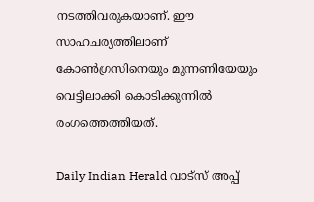നടത്തിവരുകയാണ്. ഈ സാഹചര്യത്തിലാണ് കോണ്‍ഗ്രസിനെയും മുന്നണിയേയും വെട്ടിലാക്കി കൊടിക്കുന്നില്‍ രംഗത്തെത്തിയത്.

Daily Indian Herald വാട്സ് അപ്പ്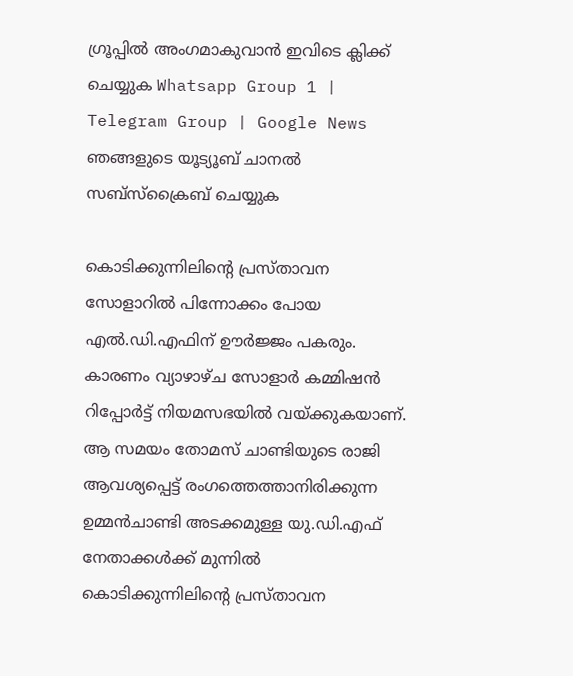ഗ്രൂപ്പിൽ അംഗമാകുവാൻ ഇവിടെ ക്ലിക്ക് ചെയ്യുക Whatsapp Group 1 | Telegram Group | Google News ഞങ്ങളുടെ യൂട്യൂബ് ചാനൽ സബ്സ്ക്രൈബ് ചെയ്യുക

കൊടിക്കുന്നിലിന്റെ പ്രസ്താവന സോളാറില്‍ പിന്നോക്കം പോയ എല്‍.ഡി.എഫിന് ഊര്‍ജ്ജം പകരും. കാരണം വ്യാഴാഴ്ച സോളാര്‍ കമ്മിഷന്‍ റിപ്പോര്‍ട്ട് നിയമസഭയില്‍ വയ്ക്കുകയാണ്. ആ സമയം തോമസ് ചാണ്ടിയുടെ രാജി ആവശ്യപ്പെട്ട് രംഗത്തെത്താനിരിക്കുന്ന ഉമ്മന്‍ചാണ്ടി അടക്കമുള്ള യു.ഡി.എഫ് നേതാക്കള്‍ക്ക് മുന്നില്‍ കൊടിക്കുന്നിലിന്റെ പ്രസ്താവന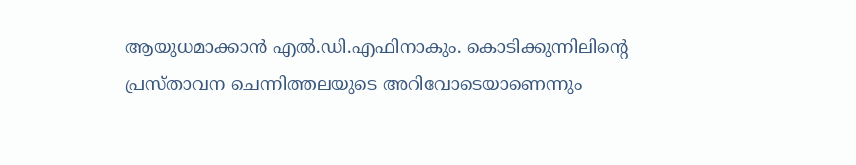ആയുധമാക്കാന്‍ എല്‍.ഡി.എഫിനാകും. കൊടിക്കുന്നിലിന്റെ പ്രസ്താവന ചെന്നിത്തലയുടെ അറിവോടെയാണെന്നും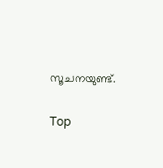സൂചനയുണ്ട്.

Top